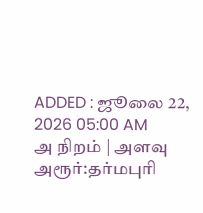ADDED : ஜூலை 22, 2026 05:00 AM
அ நிறம் | அளவு
அரூர்:தர்மபுரி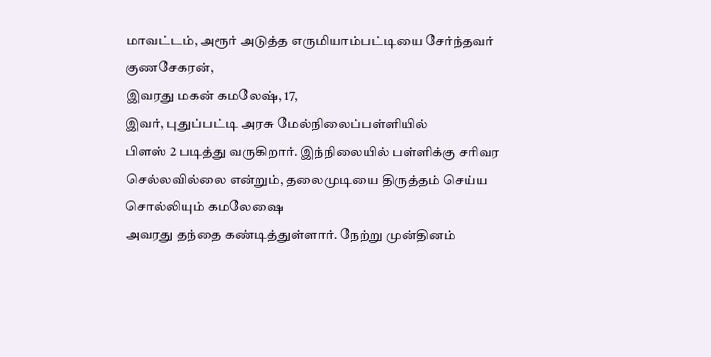மாவட்டம், அரூர் அடுத்த எருமியாம்பட்டியை சேர்ந்தவர் குணசேகரன்,
இவரது மகன் கமலேஷ், 17,
இவர், புதுப்பட்டி அரசு மேல்நிலைப்பள்ளியில்
பிளஸ் 2 படித்து வருகிறார். இந்நிலையில் பள்ளிக்கு சரிவர
செல்லவில்லை என்றும், தலைமுடியை திருத்தம் செய்ய சொல்லியும் கமலேஷை
அவரது தந்தை கண்டித்துள்ளார். நேற்று முன்தினம்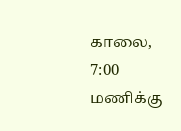காலை, 7:00 மணிக்கு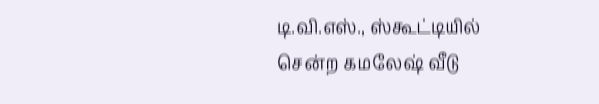டி.வி.எஸ்., ஸ்கூட்டியில் சென்ற கமலேஷ் வீடு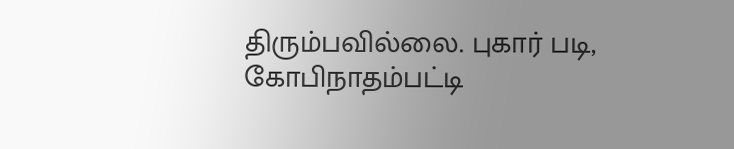திரும்பவில்லை. புகார் படி,
கோபிநாதம்பட்டி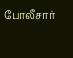போலீசார்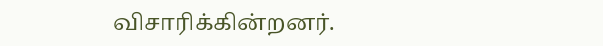விசாரிக்கின்றனர்.